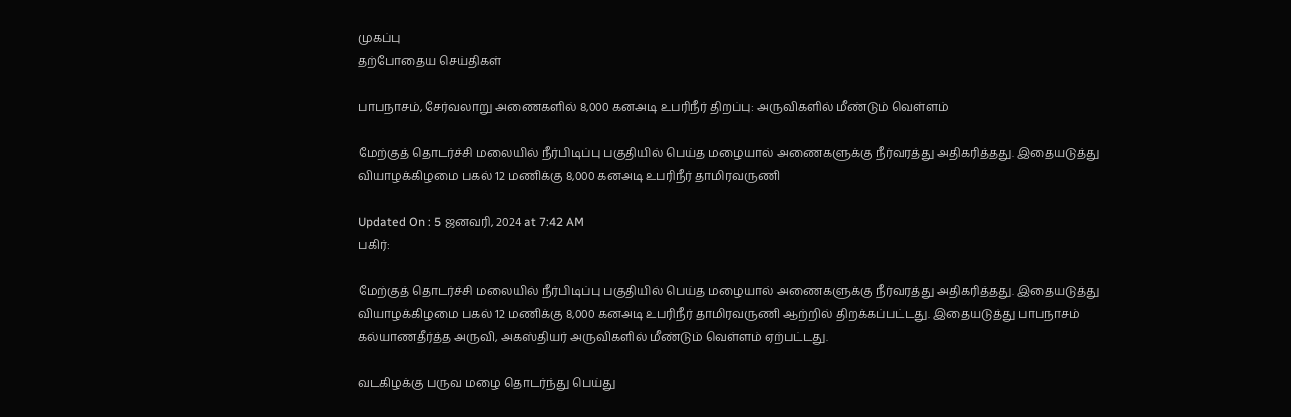முகப்பு
தற்போதைய செய்திகள்

பாபநாசம், சேர்வலாறு அணைகளில் 8,000 கனஅடி உபரிநீர் திறப்பு: அருவிகளில் மீண்டும் வெள்ளம்

மேற்குத் தொடர்ச்சி மலையில் நீர்பிடிப்பு பகுதியில் பெய்த மழையால் அணைகளுக்கு நீர்வரத்து அதிகரித்தது. இதையடுத்து வியாழக்கிழமை பகல் 12 மணிக்கு 8,000 கனஅடி உபரிநீர் தாமிரவருணி

Updated On : 5 ஜனவரி, 2024 at 7:42 AM
பகிர்:

மேற்குத் தொடர்ச்சி மலையில் நீர்பிடிப்பு பகுதியில் பெய்த மழையால் அணைகளுக்கு நீர்வரத்து அதிகரித்தது. இதையடுத்து வியாழக்கிழமை பகல் 12 மணிக்கு 8,000 கனஅடி உபரிநீர் தாமிரவருணி ஆற்றில் திறக்கப்பட்டது. இதையடுத்து பாபநாசம் கல்யாணதீர்த்த அருவி, அகஸ்தியர் அருவிகளில் மீண்டும் வெள்ளம் ஏற்பட்டது.

வடகிழக்கு பருவ மழை தொடர்ந்து பெய்து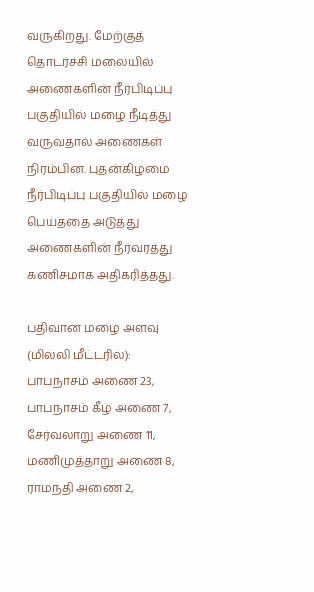வருகிறது. மேற்குத் தொடர்ச்சி மலையில் அணைகளின் நீர்பிடிப்பு பகுதியில் மழை நீடித்து வருவதால் அணைகள் நிரம்பின. புதன்கிழமை நீர்பிடிப்பு பகுதியில் மழை பெய்ததை அடுத்து அணைகளின் நீர்வரத்து கணிசமாக அதிகரித்தது.

பதிவான மழை அளவு (மில்லி மீட்டரில்): பாபநாசம் அணை 23, பாபநாசம் கீழ் அணை 7, சேர்வலாறு அணை 11, மணிமுத்தாறு அணை 8, ராமநதி அணை 2,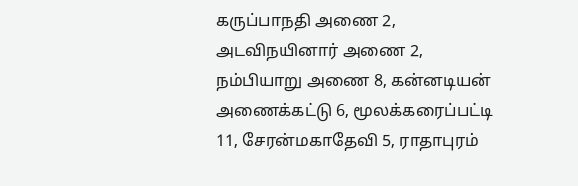கருப்பாநதி அணை 2, அடவிநயினார் அணை 2, நம்பியாறு அணை 8, கன்னடியன் அணைக்கட்டு 6, மூலக்கரைப்பட்டி 11, சேரன்மகாதேவி 5, ராதாபுரம்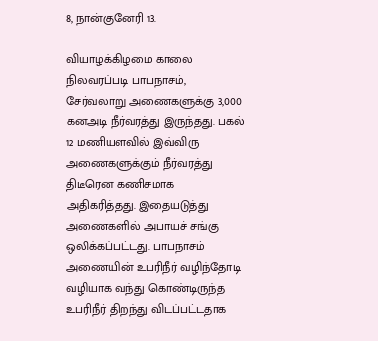8, நான்குனேரி 13.

வியாழக்கிழமை காலை நிலவரப்படி பாபநாசம், சேர்வலாறு அணைகளுக்கு 3,000 கனஅடி நீர்வரத்து இருந்தது. பகல் 12 மணியளவில் இவ்விரு அணைகளுக்கும் நீர்வரத்து திடீரென கணிசமாக அதிகரித்தது. இதையடுத்து அணைகளில் அபாயச் சங்கு ஒலிக்கப்பட்டது. பாபநாசம் அணையின் உபரிநீர் வழிந்தோடி வழியாக வந்து கொண்டிருந்த உபரிநீர் திறந்து விடப்பட்டதாக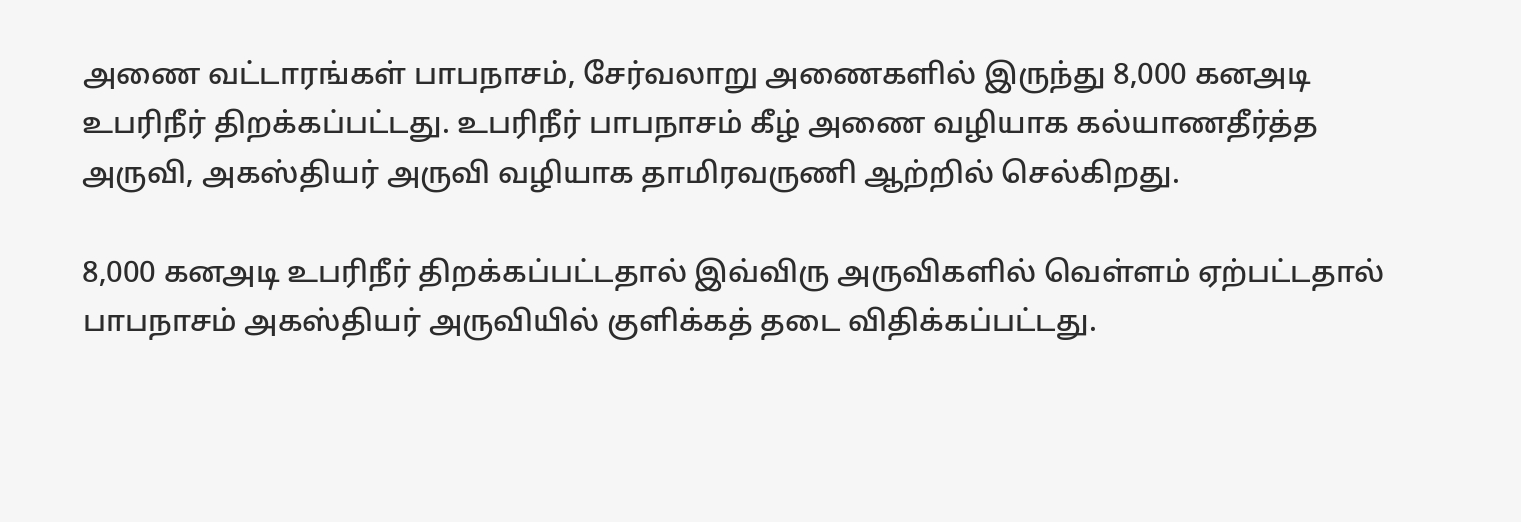அணை வட்டாரங்கள் பாபநாசம், சேர்வலாறு அணைகளில் இருந்து 8,000 கனஅடி உபரிநீர் திறக்கப்பட்டது. உபரிநீர் பாபநாசம் கீழ் அணை வழியாக கல்யாணதீர்த்த அருவி, அகஸ்தியர் அருவி வழியாக தாமிரவருணி ஆற்றில் செல்கிறது.

8,000 கனஅடி உபரிநீர் திறக்கப்பட்டதால் இவ்விரு அருவிகளில் வெள்ளம் ஏற்பட்டதால் பாபநாசம் அகஸ்தியர் அருவியில் குளிக்கத் தடை விதிக்கப்பட்டது.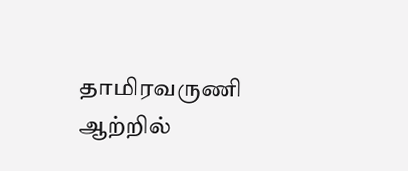தாமிரவருணி ஆற்றில்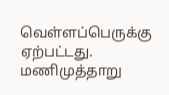வெள்ளப்பெருக்கு ஏற்பட்டது. மணிமுத்தாறு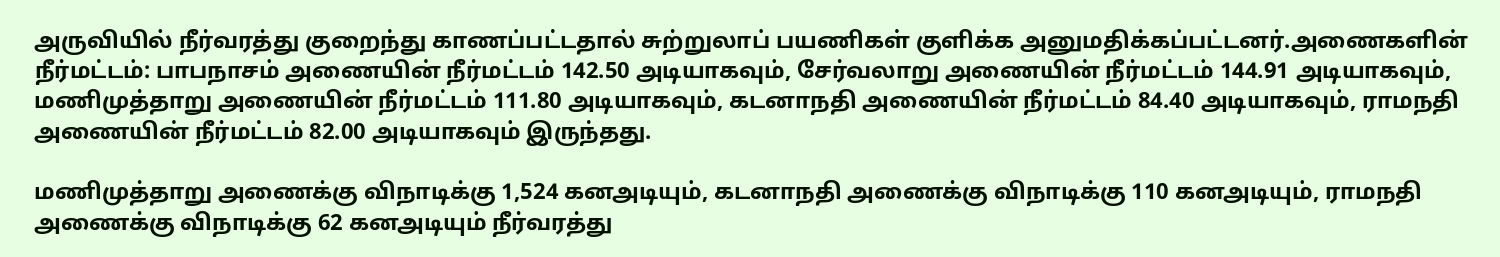அருவியில் நீர்வரத்து குறைந்து காணப்பட்டதால் சுற்றுலாப் பயணிகள் குளிக்க அனுமதிக்கப்பட்டனர்.அணைகளின் நீர்மட்டம்: பாபநாசம் அணையின் நீர்மட்டம் 142.50 அடியாகவும், சேர்வலாறு அணையின் நீர்மட்டம் 144.91 அடியாகவும், மணிமுத்தாறு அணையின் நீர்மட்டம் 111.80 அடியாகவும், கடனாநதி அணையின் நீர்மட்டம் 84.40 அடியாகவும், ராமநதி அணையின் நீர்மட்டம் 82.00 அடியாகவும் இருந்தது.

மணிமுத்தாறு அணைக்கு விநாடிக்கு 1,524 கனஅடியும், கடனாநதி அணைக்கு விநாடிக்கு 110 கனஅடியும், ராமநதி அணைக்கு விநாடிக்கு 62 கனஅடியும் நீர்வரத்து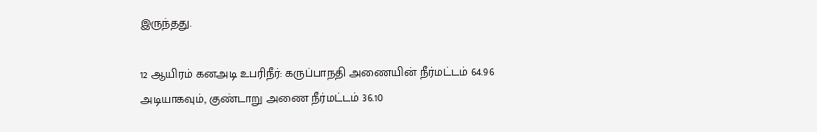இருந்தது.

12 ஆயிரம் கனஅடி உபரிநீர்: கருப்பாநதி அணையின் நீர்மட்டம் 64.96 அடியாகவும், குண்டாறு அணை நீர்மட்டம் 36.10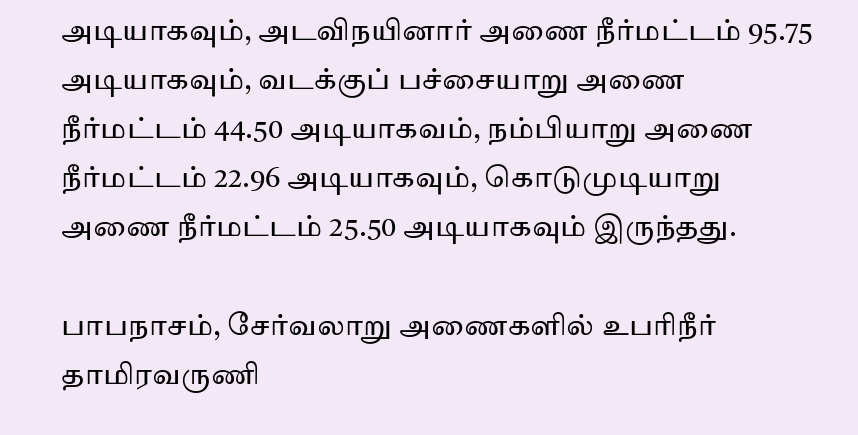அடியாகவும், அடவிநயினார் அணை நீர்மட்டம் 95.75 அடியாகவும், வடக்குப் பச்சையாறு அணை நீர்மட்டம் 44.50 அடியாகவம், நம்பியாறு அணை நீர்மட்டம் 22.96 அடியாகவும், கொடுமுடியாறு அணை நீர்மட்டம் 25.50 அடியாகவும் இருந்தது.

பாபநாசம், சேர்வலாறு அணைகளில் உபரிநீர் தாமிரவருணி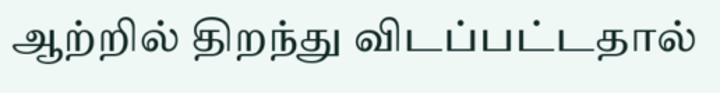ஆற்றில் திறந்து விடப்பட்டதால்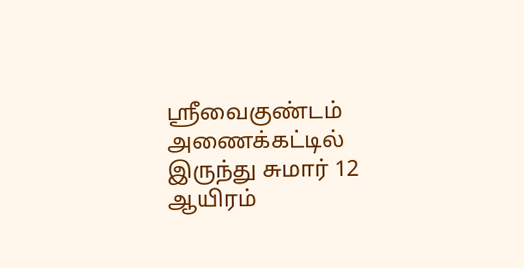ஸ்ரீவைகுண்டம் அணைக்கட்டில் இருந்து சுமார் 12 ஆயிரம்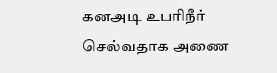கனஅடி உபரிநீர் செல்வதாக அணை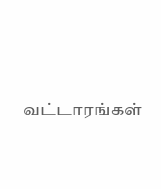வட்டாரங்கள்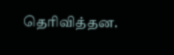தெரிவித்தன.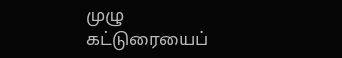முழு கட்டுரையைப்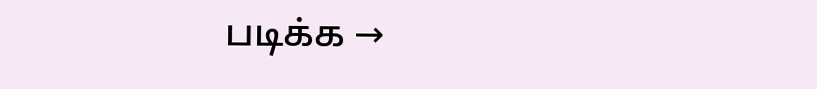படிக்க →